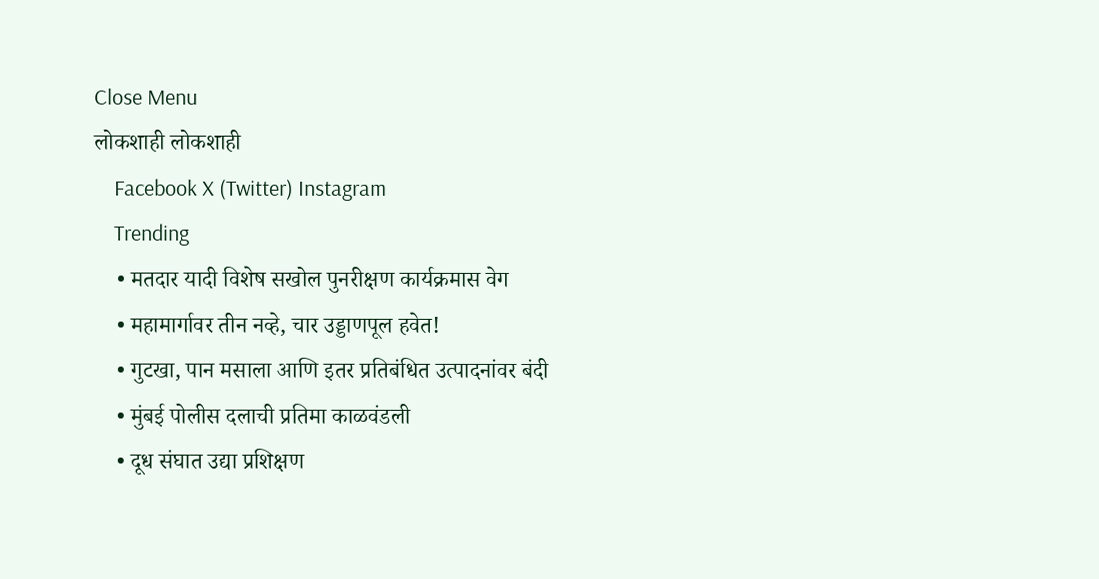Close Menu
लोकशाही लोकशाही
    Facebook X (Twitter) Instagram
    Trending
    • मतदार यादी विशेष सखोल पुनरीक्षण कार्यक्रमास वेग
    • महामार्गावर तीन नव्हे, चार उड्डाणपूल हवेत!
    • गुटखा, पान मसाला आणि इतर प्रतिबंधित उत्पादनांवर बंदी
    • मुंबई पोलीस दलाची प्रतिमा काळवंडली
    • दूध संघात उद्या प्रशिक्षण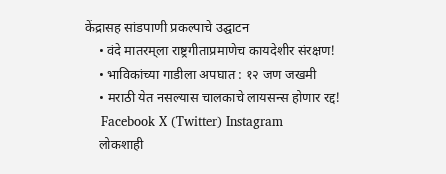केंद्रासह सांडपाणी प्रकल्पाचे उद्घाटन
    • वंदे मातरम्‌‍ला राष्ट्रगीताप्रमाणेच कायदेशीर संरक्षण!
    • भाविकांच्या गाडीला अपघात : १२ जण जखमी
    • मराठी येत नसल्यास चालकाचे लायसन्स होणार रद्द!
    Facebook X (Twitter) Instagram
    लोकशाही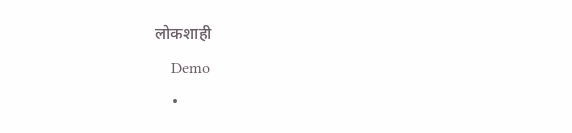लोकशाही
    Demo
    •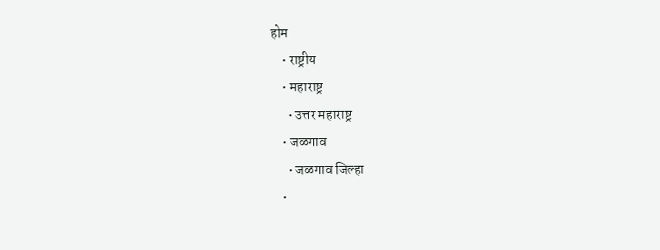होम
    • राष्ट्रीय
    • महाराष्ट्र
      • उत्तर महाराष्ट्र
    • जळगाव
      • जळगाव जिल्हा
    •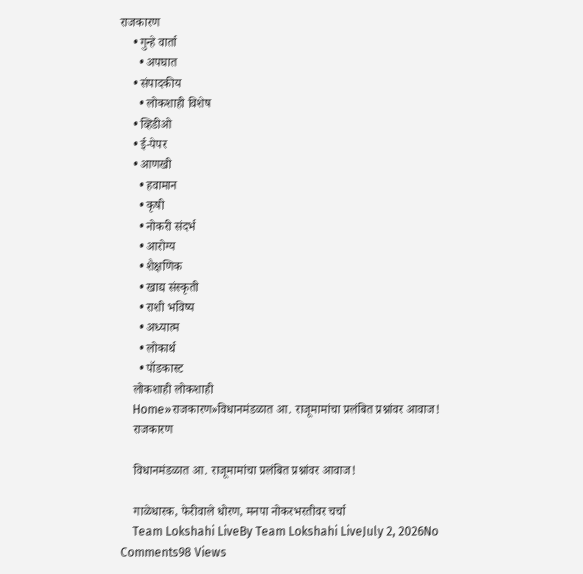राजकारण
    • गुन्हे वार्ता
      • अपघात
    • संपादकीय
      • लोकशाही विशेष
    • व्हिडीओ
    • ई-पेपर
    • आणखी
      • हवामान
      • कृषी
      • नोकरी संदर्भ
      • आरोग्य
      • शैक्षणिक
      • खाद्य संस्कृती
      • राशी भविष्य
      • अध्यात्म
      • लोकार्थ
      • पॉडकास्ट
    लोकशाही लोकशाही
    Home»राजकारण»विधानमंडळात आ. राजूमामांचा प्रलंबित प्रश्नांवर आवाज!
    राजकारण

    विधानमंडळात आ. राजूमामांचा प्रलंबित प्रश्नांवर आवाज!

    गाळेधारक, फेरीवाले धोरण, मनपा नोकरभरतीवर चर्चा
    Team Lokshahi LiveBy Team Lokshahi LiveJuly 2, 2026No Comments98 Views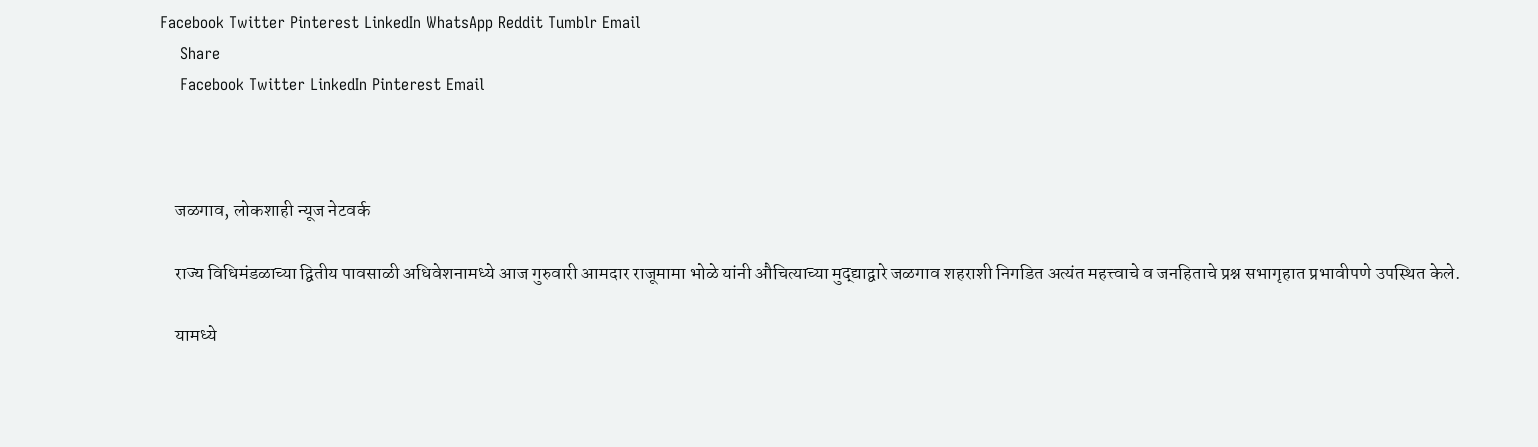Facebook Twitter Pinterest LinkedIn WhatsApp Reddit Tumblr Email
    Share
    Facebook Twitter LinkedIn Pinterest Email



    जळगाव, लोकशाही न्यूज नेटवर्क

    राज्य विधिमंडळाच्या द्वितीय पावसाळी अधिवेशनामध्ये आज गुरुवारी आमदार राजूमामा भोळे यांनी औचित्याच्या मुद्द्याद्वारे जळगाव शहराशी निगडित अत्यंत महत्त्वाचे व जनहिताचे प्रश्न सभागृहात प्रभावीपणे उपस्थित केले.

    यामध्ये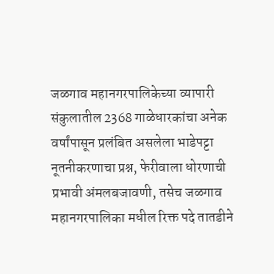जळगाव महानगरपालिकेच्या व्यापारी संकुलातील 2368 गाळेधारकांचा अनेक वर्षांपासून प्रलंबित असलेला भाडेपट्टा नूतनीकरणाचा प्रश्न, फेरीवाला धोरणाची प्रभावी अंमलबजावणी, तसेच जळगाव महानगरपालिका मधील रिक्त पदे तातडीने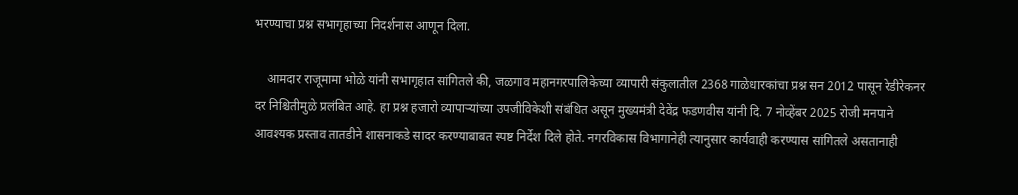भरण्याचा प्रश्न सभागृहाच्या निदर्शनास आणून दिला.

    आमदार राजूमामा भोळे यांनी सभागृहात सांगितले की, जळगाव महानगरपालिकेच्या व्यापारी संकुलातील 2368 गाळेधारकांचा प्रश्न सन 2012 पासून रेडीरेकनर दर निश्चितीमुळे प्रलंबित आहे. हा प्रश्न हजारो व्यापाऱ्यांच्या उपजीविकेशी संबंधित असून मुख्यमंत्री देवेंद्र फडणवीस यांनी दि. 7 नोव्हेंबर 2025 रोजी मनपाने आवश्यक प्रस्ताव तातडीने शासनाकडे सादर करण्याबाबत स्पष्ट निर्देश दिले होते. नगरविकास विभागानेही त्यानुसार कार्यवाही करण्यास सांगितले असतानाही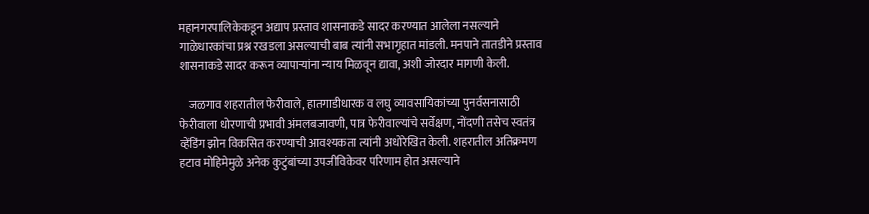महानगरपालिकेकडून अद्याप प्रस्ताव शासनाकडे सादर करण्यात आलेला नसल्याने गाळेधारकांचा प्रश्न रखडला असल्याची बाब त्यांनी सभागृहात मांडली. मनपाने तातडीने प्रस्ताव शासनाकडे सादर करून व्यापाऱ्यांना न्याय मिळवून द्यावा, अशी जोरदार मागणी केली.

    जळगाव शहरातील फेरीवाले, हातगाडीधारक व लघु व्यावसायिकांच्या पुनर्वसनासाठी फेरीवाला धोरणाची प्रभावी अंमलबजावणी, पात्र फेरीवाल्यांचे सर्वेक्षण, नोंदणी तसेच स्वतंत्र व्हेंडिंग झोन विकसित करण्याची आवश्यकता त्यांनी अधोरेखित केली. शहरातील अतिक्रमण हटाव मोहिमेमुळे अनेक कुटुंबांच्या उपजीविकेवर परिणाम होत असल्याने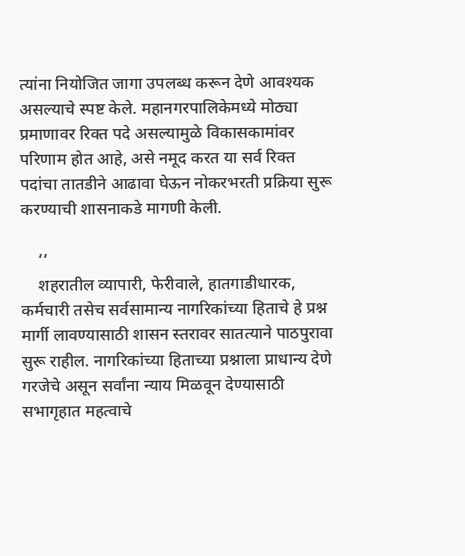त्यांना नियोजित जागा उपलब्ध करून देणे आवश्यक असल्याचे स्पष्ट केले. महानगरपालिकेमध्ये मोठ्या प्रमाणावर रिक्त पदे असल्यामुळे विकासकामांवर परिणाम होत आहे, असे नमूद करत या सर्व रिक्त पदांचा तातडीने आढावा घेऊन नोकरभरती प्रक्रिया सुरू करण्याची शासनाकडे मागणी केली.

    ‘‘
    शहरातील व्यापारी, फेरीवाले, हातगाडीधारक, कर्मचारी तसेच सर्वसामान्य नागरिकांच्या हिताचे हे प्रश्न मार्गी लावण्यासाठी शासन स्तरावर सातत्याने पाठपुरावा सुरू राहील. नागरिकांच्या हिताच्या प्रश्नाला प्राधान्य देणे गरजेचे असून सर्वांना न्याय मिळवून देण्यासाठी सभागृहात महत्वाचे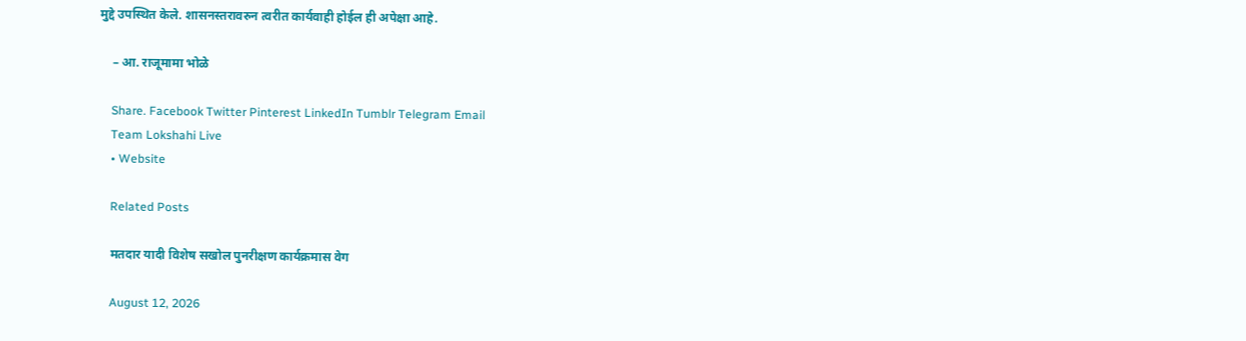मुद्दे उपस्थित केले. शासनस्तरावरुन त्वरीत कार्यवाही होईल ही अपेक्षा आहे.

    – आ. राजूमामा भोळे

    Share. Facebook Twitter Pinterest LinkedIn Tumblr Telegram Email
    Team Lokshahi Live
    • Website

    Related Posts

    मतदार यादी विशेष सखोल पुनरीक्षण कार्यक्रमास वेग

    August 12, 2026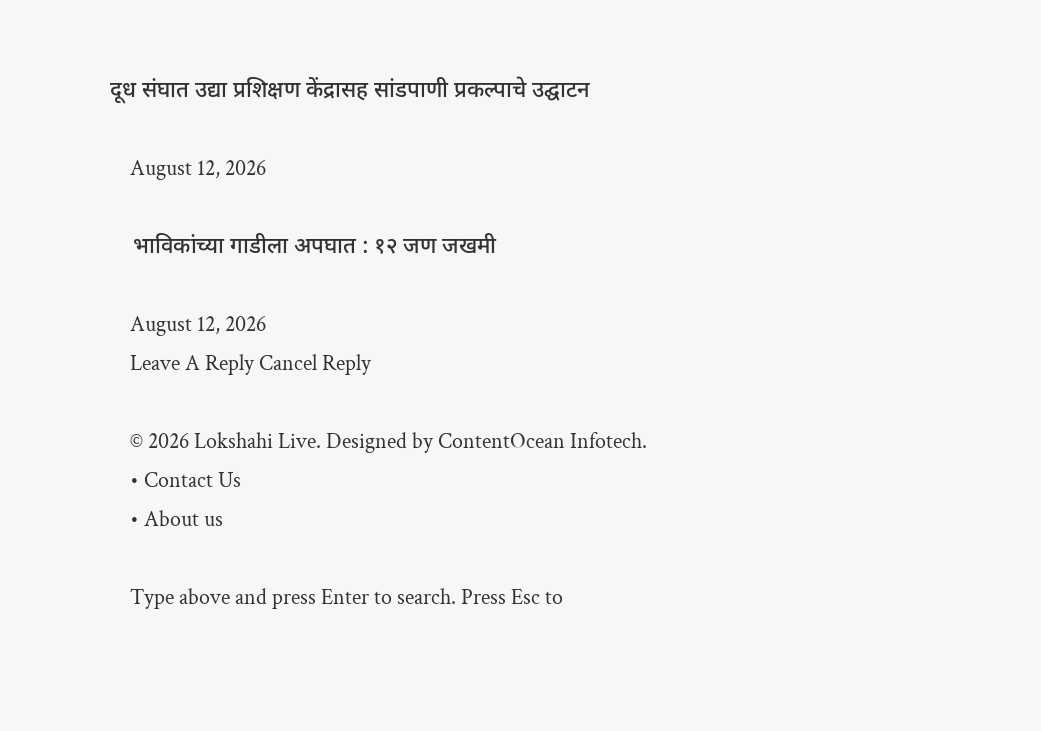दूध संघात उद्या प्रशिक्षण केंद्रासह सांडपाणी प्रकल्पाचे उद्घाटन

    August 12, 2026

    भाविकांच्या गाडीला अपघात : १२ जण जखमी

    August 12, 2026
    Leave A Reply Cancel Reply

    © 2026 Lokshahi Live. Designed by ContentOcean Infotech.
    • Contact Us
    • About us

    Type above and press Enter to search. Press Esc to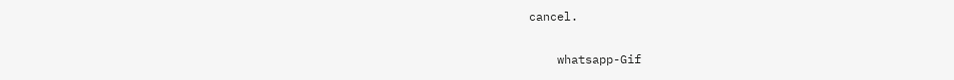cancel.

    whatsapp-Gif